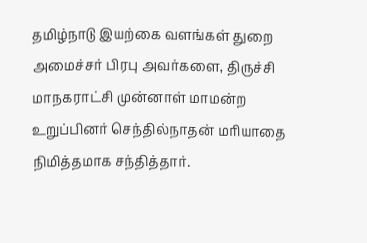தமிழ்நாடு இயற்கை வளங்கள் துறை அமைச்சர் பிரபு அவர்களை, திருச்சி மாநகராட்சி முன்னாள் மாமன்ற உறுப்பினர் செந்தில்நாதன் மரியாதை நிமித்தமாக சந்தித்தார்.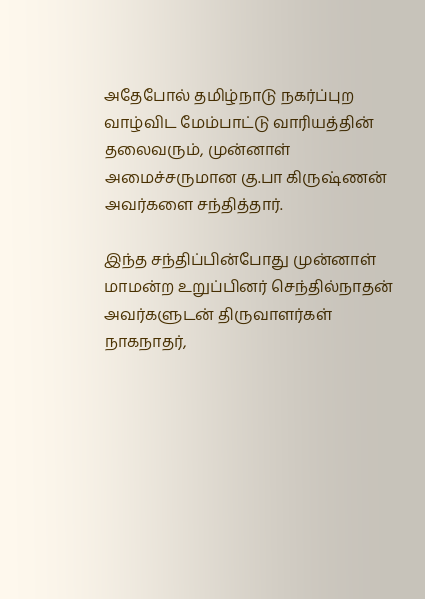அதேபோல் தமிழ்நாடு நகர்ப்புற வாழ்விட மேம்பாட்டு வாரியத்தின் தலைவரும், முன்னாள் அமைச்சருமான கு.பா கிருஷ்ணன் அவர்களை சந்தித்தார்.

இந்த சந்திப்பின்போது முன்னாள் மாமன்ற உறுப்பினர் செந்தில்நாதன் அவர்களுடன் திருவாளர்கள் நாகநாதர்,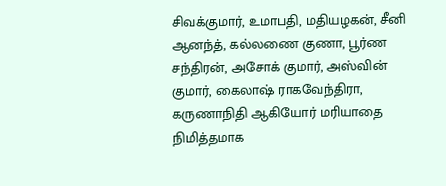சிவக்குமார், உமாபதி, மதியழகன், சீனி ஆனந்த், கல்லணை குணா, பூர்ண சந்திரன், அசோக் குமார், அஸ்வின் குமார், கைலாஷ் ராகவேந்திரா, கருணாநிதி ஆகியோர் மரியாதை நிமித்தமாக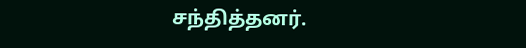சந்தித்தனர்.